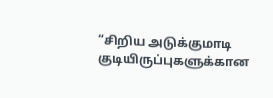“சிறிய அடுக்குமாடி குடியிருப்புகளுக்கான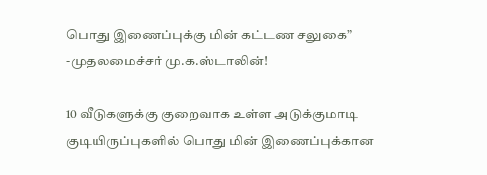பொது இணைப்புக்கு மின் கட்டண சலுகை” -முதலமைச்சர் மு.க.ஸ்டாலின்!

10 வீடுகளுக்கு குறைவாக உள்ள அடுக்குமாடி குடியிருப்புகளில் பொது மின் இணைப்புக்கான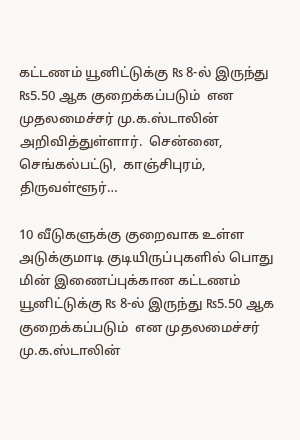கட்டணம் யூனிட்டுக்கு ₨ 8-ல் இருந்து ₨5.50 ஆக குறைக்கப்படும்  என முதலமைச்சர் மு.க.ஸ்டாலின் அறிவித்துள்ளார்.  சென்னை,  செங்கல்பட்டு,  காஞ்சிபுரம்,  திருவள்ளூர்…

10 வீடுகளுக்கு குறைவாக உள்ள அடுக்குமாடி குடியிருப்புகளில் பொது மின் இணைப்புக்கான கட்டணம் யூனிட்டுக்கு ₨ 8-ல் இருந்து ₨5.50 ஆக குறைக்கப்படும்  என முதலமைச்சர் மு.க.ஸ்டாலின்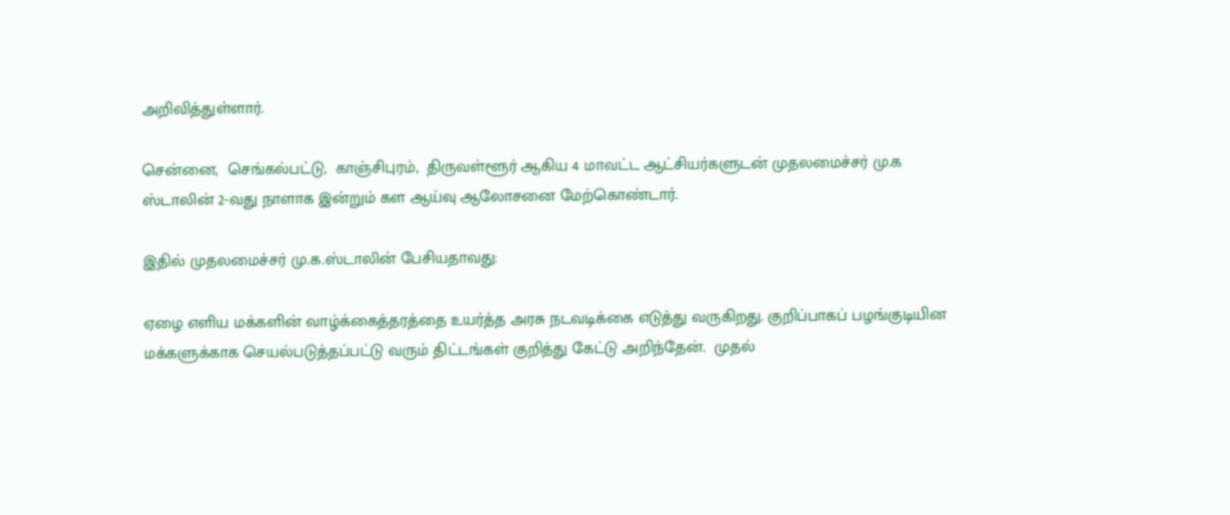அறிவித்துள்ளார்.

சென்னை,  செங்கல்பட்டு,  காஞ்சிபுரம்,  திருவள்ளூர் ஆகிய 4 மாவட்ட ஆட்சியர்களுடன் முதலமைச்சர் மு.க ஸ்டாலின் 2-வது நாளாக இன்றும் கள ஆய்வு ஆலோசனை மேற்கொண்டார்.

இதில் முதலமைச்சர் மு.க.ஸ்டாலின் பேசியதாவது:

ஏழை எளிய மக்களின் வாழ்க்கைத்தரத்தை உயர்த்த அரசு நடவடிக்கை எடுத்து வருகிறது. குறிப்பாகப் பழங்குடியின மக்களுக்காக செயல்படுத்தப்பட்டு வரும் திட்டங்கள் குறித்து கேட்டு அறிந்தேன்.  முதல்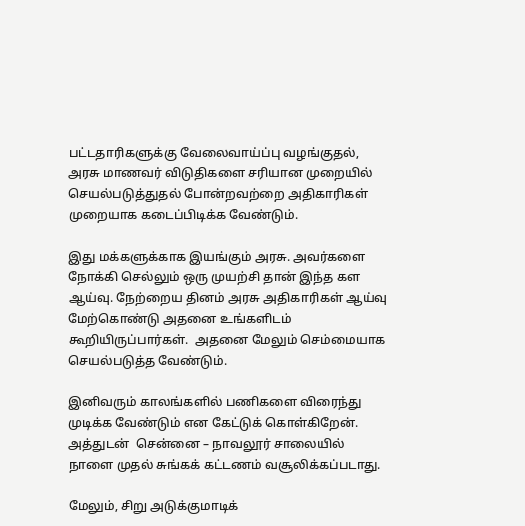பட்டதாரிகளுக்கு வேலைவாய்ப்பு வழங்குதல்,  அரசு மாணவர் விடுதிகளை சரியான முறையில் செயல்படுத்துதல் போன்றவற்றை அதிகாரிகள் முறையாக கடைப்பிடிக்க வேண்டும்.

இது மக்களுக்காக இயங்கும் அரசு. அவர்களை நோக்கி செல்லும் ஒரு முயற்சி தான் இந்த கள ஆய்வு. நேற்றைய தினம் அரசு அதிகாரிகள் ஆய்வு மேற்கொண்டு அதனை உங்களிடம் கூறியிருப்பார்கள்.  அதனை மேலும் செம்மையாக செயல்படுத்த வேண்டும்.

இனிவரும் காலங்களில் பணிகளை விரைந்து முடிக்க வேண்டும் என கேட்டுக் கொள்கிறேன்.  அத்துடன்  சென்னை – நாவலூர் சாலையில் நாளை முதல் சுங்கக் கட்டணம் வசூலிக்கப்படாது.

மேலும், சிறு அடுக்குமாடிக்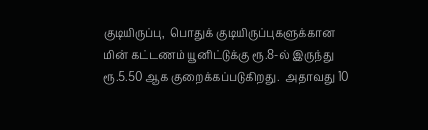குடியிருப்பு,  பொதுக் குடியிருப்புகளுக்கான மின் கட்டணம் யூனிட்டுக்கு ரூ.8-ல் இருந்து ரூ.5.50 ஆக குறைக்கப்படுகிறது.  அதாவது 10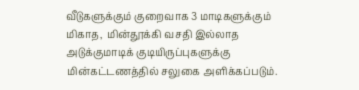வீடுகளுக்கும் குறைவாக 3 மாடிகளுக்கும் மிகாத,  மின்தூக்கி வசதி இல்லாத அடுக்குமாடிக் குடியிருப்புகளுக்கு மின்கட்டணத்தில் சலுகை அளிக்கப்படும்.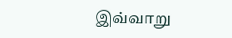இவ்வாறு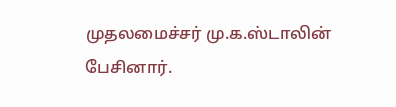முதலமைச்சர் மு.க.ஸ்டாலின் பேசினார்.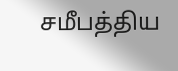சமீபத்திய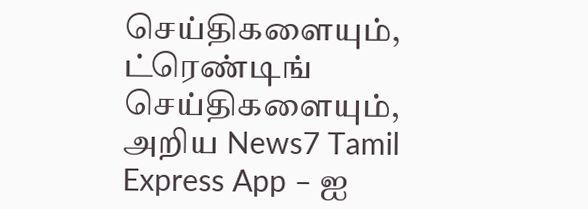செய்திகளையும், ட்ரெண்டிங் செய்திகளையும், அறிய News7 Tamil Express App – ஐ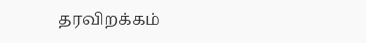தரவிறக்கம்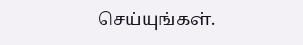செய்யுங்கள்.